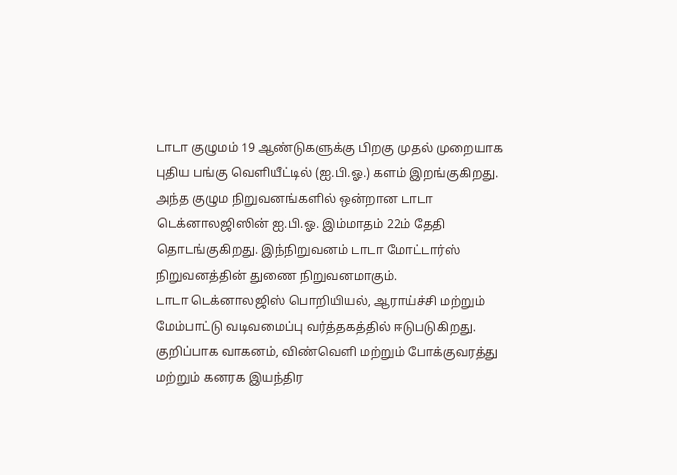டாடா குழுமம் 19 ஆண்டுகளுக்கு பிறகு முதல் முறையாக புதிய பங்கு வெளியீட்டில் (ஐ.பி.ஓ.) களம் இறங்குகிறது. அந்த குழும நிறுவனங்களில் ஒன்றான டாடா டெக்னாலஜிஸின் ஐ.பி.ஓ. இம்மாதம் 22ம் தேதி தொடங்குகிறது. இந்நிறுவனம் டாடா மோட்டார்ஸ் நிறுவனத்தின் துணை நிறுவனமாகும்.
டாடா டெக்னாலஜிஸ் பொறியியல், ஆராய்ச்சி மற்றும் மேம்பாட்டு வடிவமைப்பு வர்த்தகத்தில் ஈடுபடுகிறது. குறிப்பாக வாகனம், விண்வெளி மற்றும் போக்குவரத்து மற்றும் கனரக இயந்திர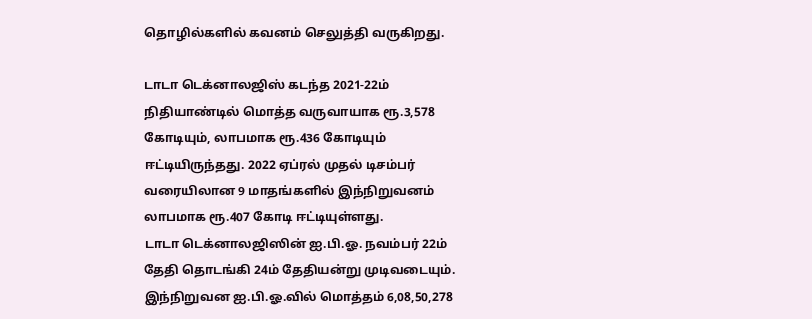தொழில்களில் கவனம் செலுத்தி வருகிறது.

டாடா டெக்னாலஜிஸ் கடந்த 2021-22ம் நிதியாண்டில் மொத்த வருவாயாக ரூ.3,578 கோடியும், லாபமாக ரூ.436 கோடியும் ஈட்டியிருந்தது. 2022 ஏப்ரல் முதல் டிசம்பர் வரையிலான 9 மாதங்களில் இந்நிறுவனம் லாபமாக ரூ.407 கோடி ஈட்டியுள்ளது.
டாடா டெக்னாலஜிஸின் ஐ.பி.ஓ. நவம்பர் 22ம் தேதி தொடங்கி 24ம் தேதியன்று முடிவடையும். இந்நிறுவன ஐ.பி.ஓ.வில் மொத்தம் 6,08,50,278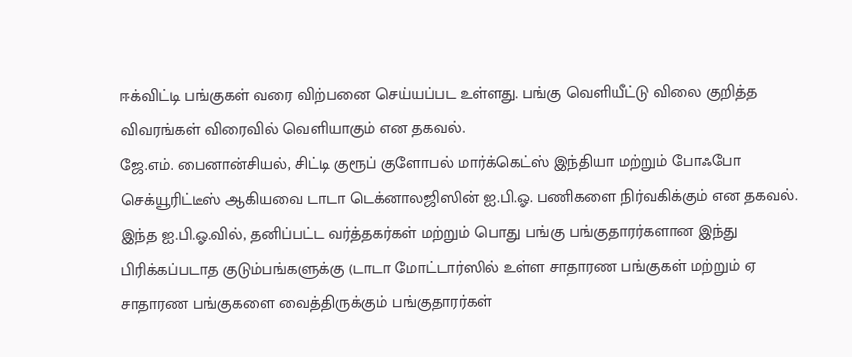ஈக்விட்டி பங்குகள் வரை விற்பனை செய்யப்பட உள்ளது. பங்கு வெளியீட்டு விலை குறித்த விவரங்கள் விரைவில் வெளியாகும் என தகவல்.
ஜே.எம். பைனான்சியல், சிட்டி குரூப் குளோபல் மார்க்கெட்ஸ் இந்தியா மற்றும் போஃபோ செக்யூரிட்டீஸ் ஆகியவை டாடா டெக்னாலஜிஸின் ஐ.பி.ஓ. பணிகளை நிர்வகிக்கும் என தகவல். இந்த ஐ.பி.ஓ.வில், தனிப்பட்ட வர்த்தகர்கள் மற்றும் பொது பங்கு பங்குதாரர்களான இந்து பிரிக்கப்படாத குடும்பங்களுக்கு (டாடா மோட்டார்ஸில் உள்ள சாதாரண பங்குகள் மற்றும் ஏ சாதாரண பங்குகளை வைத்திருக்கும் பங்குதாரர்கள்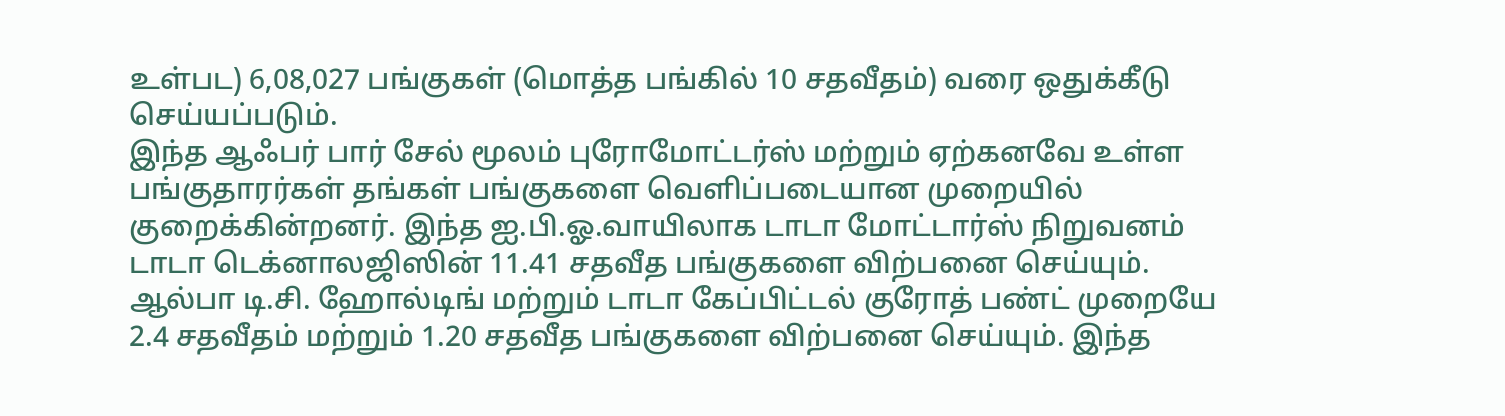உள்பட) 6,08,027 பங்குகள் (மொத்த பங்கில் 10 சதவீதம்) வரை ஒதுக்கீடு செய்யப்படும்.
இந்த ஆஃபர் பார் சேல் மூலம் புரோமோட்டர்ஸ் மற்றும் ஏற்கனவே உள்ள பங்குதாரர்கள் தங்கள் பங்குகளை வெளிப்படையான முறையில் குறைக்கின்றனர். இந்த ஐ.பி.ஓ.வாயிலாக டாடா மோட்டார்ஸ் நிறுவனம் டாடா டெக்னாலஜிஸின் 11.41 சதவீத பங்குகளை விற்பனை செய்யும்.
ஆல்பா டி.சி. ஹோல்டிங் மற்றும் டாடா கேப்பிட்டல் குரோத் பண்ட் முறையே 2.4 சதவீதம் மற்றும் 1.20 சதவீத பங்குகளை விற்பனை செய்யும். இந்த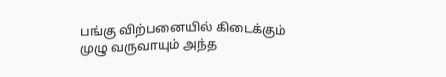பங்கு விற்பனையில் கிடைக்கும் முழு வருவாயும் அந்த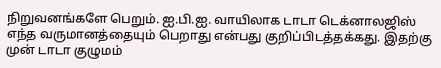நிறுவனங்களே பெறும். ஐ.பி.ஐ. வாயிலாக டாடா டெக்னாலஜிஸ் எந்த வருமானத்தையும் பெறாது என்பது குறிப்பிடத்தக்கது. இதற்கு முன் டாடா குழுமம்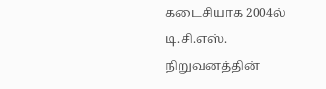கடைசியாக 2004ல் டி.சி.எஸ். நிறுவனத்தின்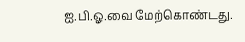ஐ.பி.ஓ.வை மேற்கொண்டது.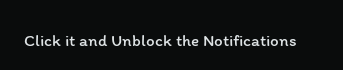Click it and Unblock the Notifications